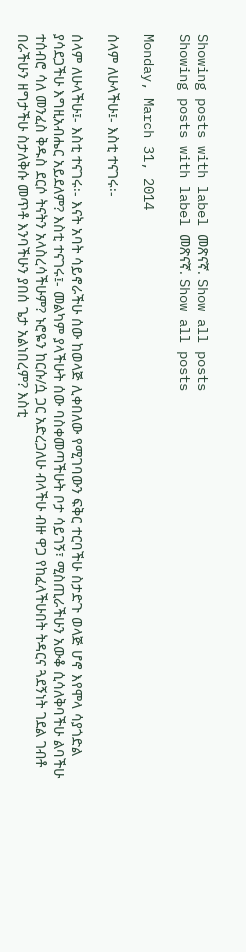Showing posts with label መጽናኛ. Show all posts
Showing posts with label መጽናኛ. Show all posts

Monday, March 31, 2014

ሰላም ለሁላችሁ፤- እስቲ ተናገሩ፡-

ሰላም ለሁላችሁ፤- እስቲ ተናገሩ፡- እናት አባት ሳይኖራችሁ ሰው ከወላጅ ሊቀበለው የሚገባውን ፍቅር ተርባችሁ ስታድጉ ወላጅ ሆኖ እየሞላ ሳያጎድል ያሳደጋችሁ እግዚአብሔር አይደለም? እስቲ ተናገሩ፤- መልካም ያላችሁት ሰው ባስቀመጣችሁት ቦታ ሳይገኝ፣ ሚስጢራችሁን አውቆ ሲሳለቅባችሁ ልባችሁ ተሰብሮ ሳለ መንፈስ ቅዱስ ደርሶ ትናትን አላስረሳችሁም? ኑሮዬን ከርሱ/ሷ ጋር አድረጋለሁ ብላችሁ ብዙ ዋጋ የከፈላችሁበት ትዳርና ጓደኝነት ገደል ገብቶ በራችሁን ዘግታችሁ ስታለቅሱ መጥቶ እንባችሁን ያበሰ ጌታ አልነበረም? እስቲ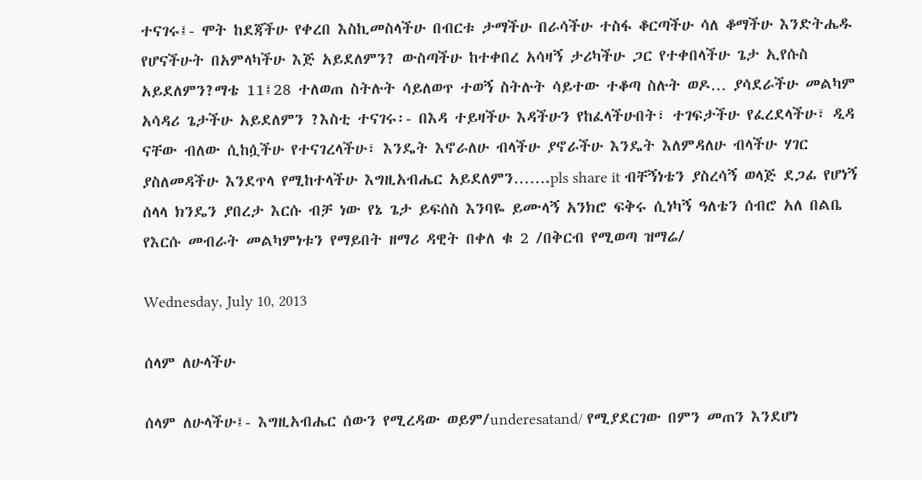ተናገሩ፤- ሞት ከደጃችሁ የቀረበ እስኪመስላችሁ በብርቱ ታማችሁ በራሳችሁ ተስፋ ቆርጣችሁ ሳለ ቆማችሁ እንድትሔዱ የሆናችሁት በአምላካችሁ እጅ አይደለምን? ውስጣችሁ ከተቀበረ አሳዛኝ ታሪካችሁ ጋር የተቀበላችሁ ጌታ ኢየሱስ አይደለምን?ማቴ 11፤28 ተለወጠ ስትሉት ሳይለወጥ ተወኝ ስትሉት ሳይተው ተቆጣ ስሉት ወዶ… ያሳደራችሁ መልካም አሳዳሪ ጌታችሁ አይደለምን ?እስቲ ተናገሩ፡- በእዳ ተይዛችሁ እዳችሁን የከፈላችሁበት፣ ተገፍታችሁ የፈረደላችሁ፣ ዲዳ ናቸው ብለው ሲከሷችሁ የተናገረላችሁ፣ እንዴት እኖራለሁ ብላችሁ ያኖራችሁ እንዴት እለምዳለሁ ብላችሁ ሃገር ያስለመዳችሁ እንደጥላ የሚከተላችሁ እግዚአብሔር አይደለምን…….pls share it ብቸኝነቴን ያስረሳኝ ወላጅ ደጋፊ የሆነኝ ሰላላ ክንዴን ያበረታ እርሱ ብቻ ነው የኔ ጌታ ይፍሰስ እንባዬ ይሙላኝ አንክሮ ፍቅሩ ሲነካኝ ዓለቴን ሰብሮ አለ በልቤ የእርሱ መብራት መልካምነቱን የማይበት ዘማሪ ዳዊት በቀለ ቁ 2 /በቅርብ የሚወጣ ዝማሬ/

Wednesday, July 10, 2013

ሰላም ለሁላችሁ

ሰላም ለሁላችሁ፤- እግዚአብሔር ሰውን የሚረዳው ወይም/underesatand/ የሚያደርገው በምን መጠን እንደሆነ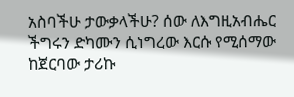አስባችሁ ታውቃላችሁ? ሰው ለእግዚአብሔር ችግሩን ድካሙን ሲነግረው እርሱ የሚሰማው ከጀርባው ታሪኩ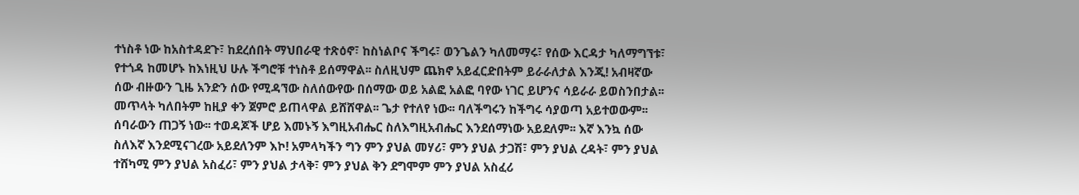ተነስቶ ነው ከአስተዳደጉ፣ ከደረሰበት ማህበራዊ ተጽዕኖ፣ ከስነልቦና ችግሩ፣ ወንጌልን ካለመማሩ፣ የሰው እርዳታ ካለማግኘቱ፣ የተጎዳ ከመሆኑ ከእነዚህ ሁሉ ችግሮቹ ተነስቶ ይሰማዋል፡፡ ስለዚህም ጨክኖ አይፈርድበትም ይራራለታል እንጂ! አብዛኛው ሰው ብዙውን ጊዜ አንድን ሰው የሚዳኘው ስለሰውየው በሰማው ወይ አልፎ አልፎ ባየው ነገር ይሆንና ሳይራራ ይወስንበታል፡፡ መጥላት ካለበትም ከዚያ ቀን ጀምሮ ይጠላዋል ይሸሸዋል፡፡ ጌታ የተለየ ነው፡፡ ባለችግሩን ከችግሩ ሳያወጣ አይተወውም፡፡ ሰባራውን ጠጋኝ ነው፡፡ ተወዳጆች ሆይ እመኑኝ እግዚአብሔር ስለእግዚአብሔር እንደሰማነው አይደለም፡፡ እኛ እንኳ ሰው ስለእኛ እንደሚናገረው አይደለንም እኮ! አምላካችን ግን ምን ያህል መሃሪ፣ ምን ያህል ታጋሽ፣ ምን ያህል ረዳት፣ ምን ያህል ተሸካሚ ምን ያህል አስፈሪ፣ ምን ያህል ታላቅ፣ ምን ያህል ቅን ደግሞም ምን ያህል አስፈሪ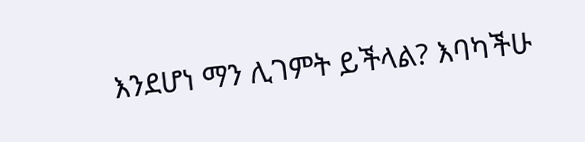እንደሆነ ማን ሊገምት ይችላል? እባካችሁ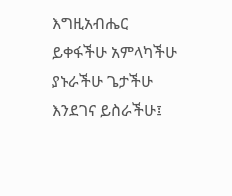እግዚአብሔር ይቀፋችሁ አምላካችሁ ያኑራችሁ ጌታችሁ እንደገና ይስራችሁ፤